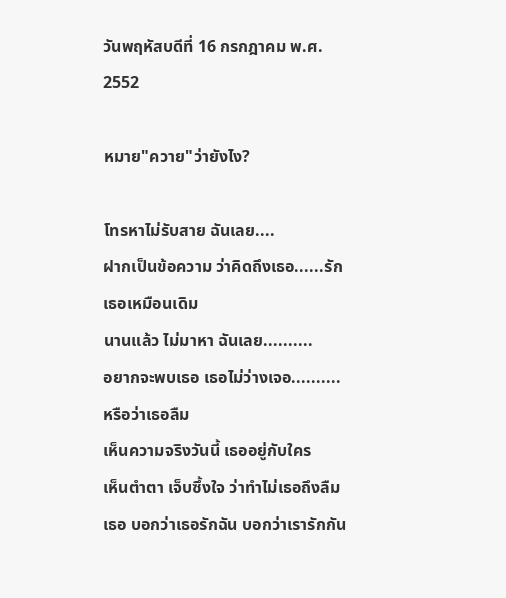วันพฤหัสบดีที่ 16 กรกฎาคม พ.ศ. 2552

หมาย"ควาย"ว่ายังไง?

โทรหาไม่รับสาย ฉันเลย....
ฝากเป็นข้อความ ว่าคิดถึงเธอ......รักเธอเหมือนเดิม
นานแล้ว ไม่มาหา ฉันเลย..........
อยากจะพบเธอ เธอไม่ว่างเจอ..........หรือว่าเธอลืม
เห็นความจริงวันนี้ เธออยู่กับใคร
เห็นตำตา เจ็บซึ้งใจ ว่าทำไม่เธอถึงลืม
เธอ บอกว่าเธอรักฉัน บอกว่าเรารักกัน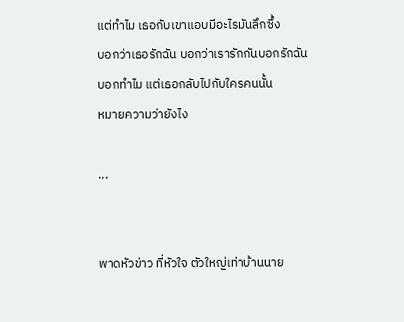แต่ทำไม เธอกับเขาแอบมีอะไรมันลึกซึ้ง
บอกว่าเธอรักฉัน บอกว่าเรารักกันบอกรักฉัน
บอกทำไม แต่เธอกลับไปกับใครคนนั้น
หมายความว่ายังไง

...


พาดหัวข่าว ที่หัวใจ ตัวใหญ่เท่าบ้านนาย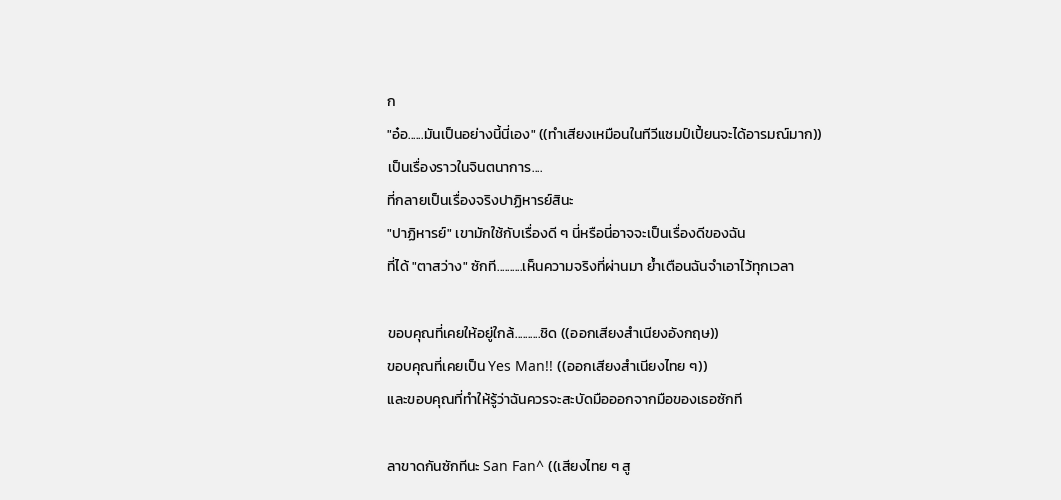ก
"อ๋อ......มันเป็นอย่างนี้นี่เอง" ((ทำเสียงเหมือนในทีวีแชมป์เปี้ยนจะได้อารมณ์มาก))
เป็นเรื่องราวในจินตนาการ....
ที่กลายเป็นเรื่องจริงปาฏิหารย์สินะ
"ปาฏิหารย์" เขามักใช้กับเรื่องดี ๆ นี่หรือนี่อาจจะเป็นเรื่องดีของฉัน
ที่ได้ "ตาสว่าง" ซักที..........เห็นความจริงที่ผ่านมา ย้ำเตือนฉันจำเอาไว้ทุกเวลา

ขอบคุณที่เคยให้อยู่ใกล้..........ชิด ((ออกเสียงสำเนียงอังกฤษ))
ขอบคุณที่เคยเป็น Yes Man!! ((ออกเสียงสำเนียงไทย ๆ))
และขอบคุณที่ทำให้รู้ว่าฉันควรจะสะบัดมือออกจากมือของเธอซักที

ลาขาดกันซักทีนะ San Fan^ ((เสียงไทย ๆ สู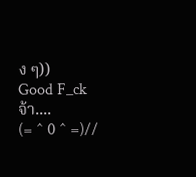ง ๆ))
Good F_ck จ้า....
(= ^ 0 ^ =)//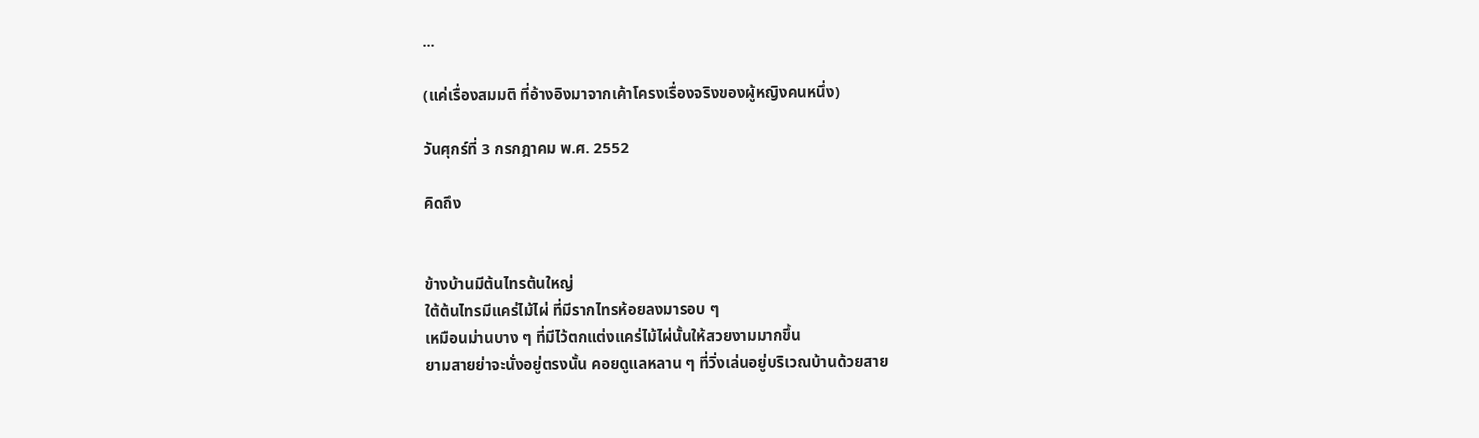...

(แค่เรื่องสมมติ ที่อ้างอิงมาจากเค้าโครงเรื่องจริงของผู้หญิงคนหนึ่ง)

วันศุกร์ที่ 3 กรกฎาคม พ.ศ. 2552

คิดถึง


ข้างบ้านมีต้นไทรต้นใหญ่
ใต้ต้นไทรมีแคร่ไม้ไผ่ ที่มีรากไทรห้อยลงมารอบ ๆ
เหมือนม่านบาง ๆ ที่มีไว้ตกแต่งแคร่ไม้ไผ่นั้นให้สวยงามมากขึ้น
ยามสายย่าจะนั่งอยู่ตรงนั้น คอยดูแลหลาน ๆ ที่วิ่งเล่นอยู่บริเวณบ้านด้วยสาย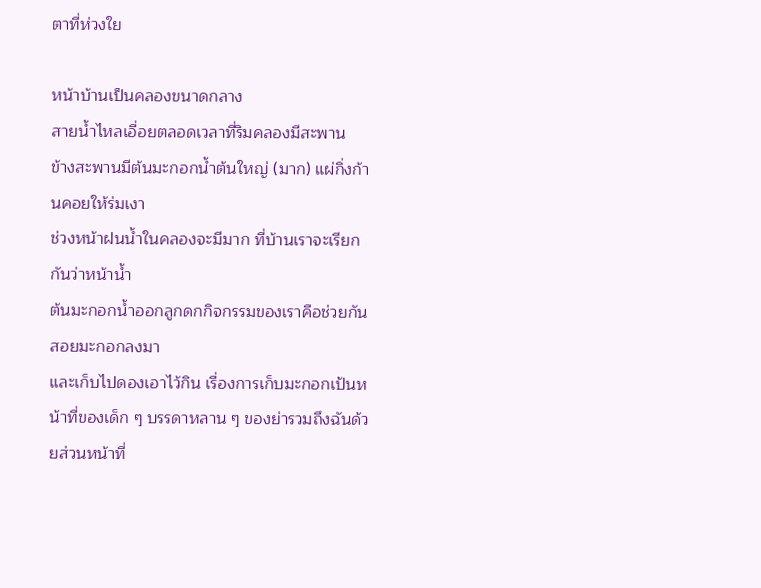ตาที่ห่วงใย

หน้าบ้านเป็นคลองขนาดกลาง
สายน้ำไหลเอื่อยตลอดเวลาที่ริมคลองมีสะพาน
ข้างสะพานมีต้นมะกอกน้ำต้นใหญ่ (มาก) แผ่กิ่งก้านคอยให้ร่มเงา
ช่วงหน้าฝนน้ำในคลองจะมีมาก ที่บ้านเราจะเรียกกันว่าหน้าน้ำ
ต้นมะกอกน้ำออกลูกดกกิจกรรมของเราคือช่วยกันสอยมะกอกลงมา
และเก็บไปดองเอาไว้กิน เรื่องการเก็บมะกอกเป้นหน้าที่ของเด็ก ๆ บรรดาหลาน ๆ ของย่ารวมถึงฉันด้วยส่วนหน้าที่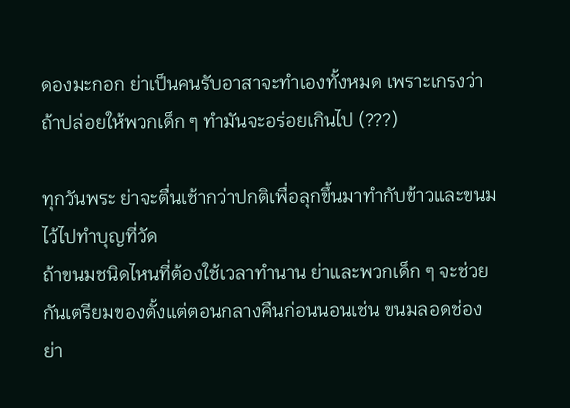ดองมะกอก ย่าเป็นคนรับอาสาจะทำเองทั้งหมด เพราะเกรงว่าถ้าปล่อยให้พวกเด็ก ๆ ทำมันจะอร่อยเกินไป (???)

ทุกวันพระ ย่าจะตื่นเช้ากว่าปกติเพื่อลุกขึ้นมาทำกับข้าวและขนมไว้ไปทำบุญที่วัด
ถ้าขนมชนิดไหนที่ต้องใช้เวลาทำนาน ย่าและพวกเด็ก ๆ จะช่วยกันเตรียมของตั้งแต่ตอนกลางคืนก่อนนอนเช่น ขนมลอดช่อง ย่า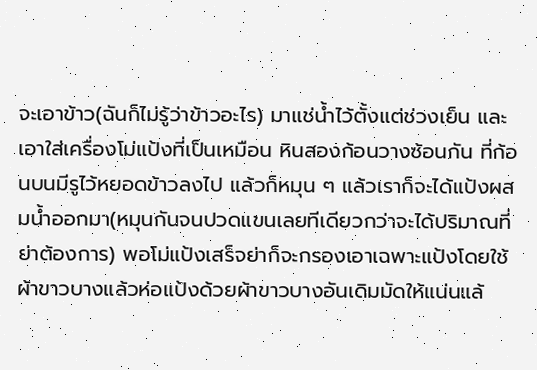จะเอาข้าว(ฉันก็ไม่รู้ว่าข้าวอะไร) มาแช่น้ำไว้ตั้งแต่ช่วงเย็น และเอาใส่เครื่องโม่แป้งที่เป็นเหมือน หินสองก้อนวางซ้อนกัน ที่ก้อนบนมีรูไว้หยอดข้าวลงไป แล้วก็หมุน ๆ แล้วเราก็จะได้แป้งผสมน้ำออกมา(หมุนกันจนปวดแขนเลยทีเดียวกว่าจะได้ปริมาณที่ย่าต้องการ) พอโม่แป้งเสร็จย่าก็จะกรองเอาเฉพาะแป้งโดยใช้ผ้าขาวบางแล้วห่อแป้งด้วยผ้าขาวบางอันเดิมมัดให้แน่นแล้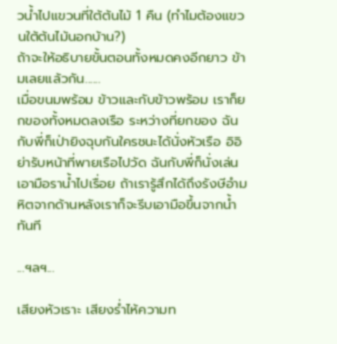วน้ำไปแขวนที่ใต้ต้นไม้ 1 คืน (ทำไมต้องแขวนใต้ต้นไม้นอกบ้าน?)
ถ้าจะให้อธิบายขั้นตอนทั้งหมดคงอีกยาว ข้ามเลยแล้วกัน......
เมื่อขนมพร้อม ข้าวและกับข้าวพร้อม เราก็ยกของทั้งหมดลงเรือ ระหว่างที่ยกของ ฉันกับพี่ก็เป่ายิงฉุบกันใครชนะได้นั่งหัวเรือ อิอิ
ย่ารับหน้าที่พายเรือไปวัด ฉันกับพี่ก็นั่งเล่นเอามือราน้ำไปเรื่อย ถ้าเรารู้สึกได้ถึงรังษีอำมหิตจากด้านหลังเราก็จะรีบเอามือขึ้นจากน้ำทันที

...ฯลฯ...

เสียงหัวเราะ เสียงร่ำไห้ความท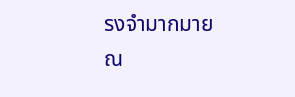รงจำมากมาย ณ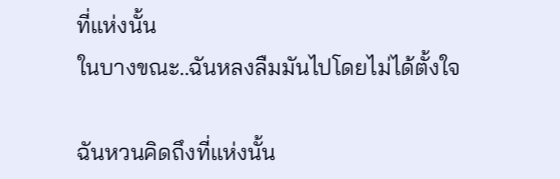ที่แห่งนั้น
ในบางขณะ..ฉันหลงลืมมันไปโดยไม่ได้ตั้งใจ

ฉันหวนคิดถึงที่แห่งนั้น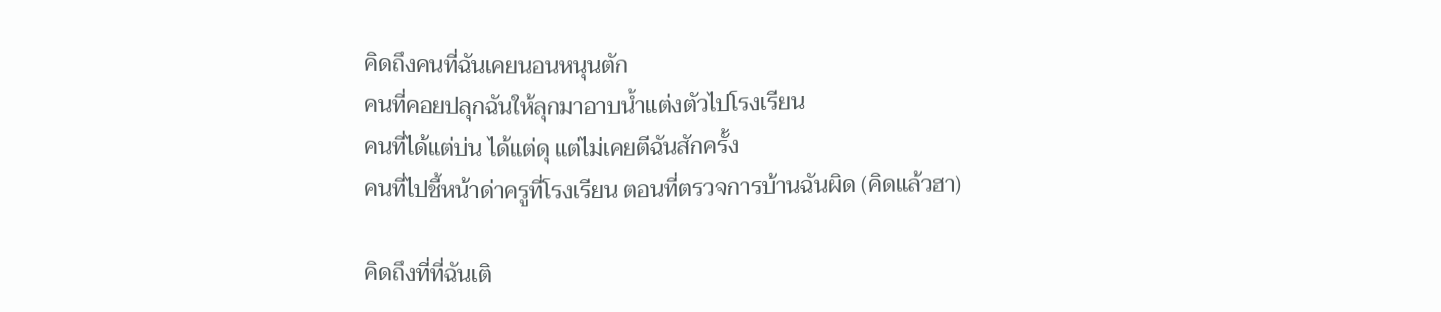คิดถึงคนที่ฉันเคยนอนหนุนตัก
คนที่คอยปลุกฉันให้ลุกมาอาบน้ำแต่งตัวไปโรงเรียน
คนที่ได้แต่บ่น ได้แต่ดุ แต่ไม่เคยตีฉันสักครั้ง
คนที่ไปชี้หน้าด่าครูที่โรงเรียน ตอนที่ตรวจการบ้านฉันผิด (คิดแล้วฮา)

คิดถึงที่ที่ฉันเติ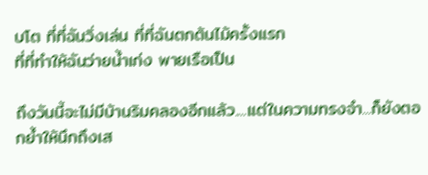บโต ที่ที่ฉันวิ่งเล่น ที่ที่ฉันตกต้นไม้ครั้งแรก
ที่ที่ทำให้ฉันว่ายน้ำเก่ง พายเรือเป็น

ถึงวันนี้จะไม่มีบ้านริมคลองอีกแล้ว....แต่ในความทรงจำ...ก็ยังตอกย้ำให้นึกถึงเส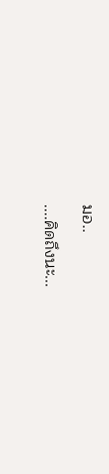มอ..

....คิดถึงนะ...